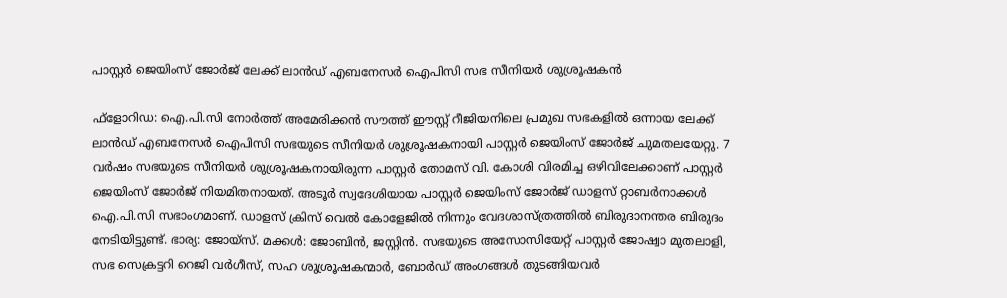പാസ്റ്റർ ജെയിംസ് ജോർജ് ലേക്ക് ലാൻഡ് എബനേസർ ഐപിസി സഭ സീനിയർ ശുശ്രൂഷകൻ

ഫ്ളോറിഡ: ഐ.പി.സി നോർത്ത് അമേരിക്കൻ സൗത്ത് ഈസ്റ്റ് റീജിയനിലെ പ്രമുഖ സഭകളിൽ ഒന്നായ ലേക്ക് ലാൻഡ് എബനേസർ ഐപിസി സഭയുടെ സീനിയർ ശുശ്രൂഷകനായി പാസ്റ്റർ ജെയിംസ് ജോർജ് ചുമതലയേറ്റു. 7 വർഷം സഭയുടെ സീനിയർ ശുശ്രൂഷകനായിരുന്ന പാസ്റ്റർ തോമസ് വി. കോശി വിരമിച്ച ഒഴിവിലേക്കാണ് പാസ്റ്റർ ജെയിംസ് ജോർജ് നിയമിതനായത്. അടൂർ സ്വദേശിയായ പാസ്റ്റർ ജെയിംസ് ജോർജ് ഡാളസ് റ്റാബർനാക്കൾ ഐ.പി.സി സഭാംഗമാണ്. ഡാളസ് ക്രിസ് വെൽ കോളേജിൽ നിന്നും വേദശാസ്ത്രത്തിൽ ബിരുദാനന്തര ബിരുദം നേടിയിട്ടുണ്ട്. ഭാര്യ: ജോയ്സ്. മക്കൾ: ജോബിൻ, ജസ്റ്റിൻ. സഭയുടെ അസോസിയേറ്റ് പാസ്റ്റർ ജോഷ്വാ മുതലാളി, സഭ സെക്രട്ടറി റെജി വർഗീസ്, സഹ ശുശ്രൂഷകന്മാർ, ബോർഡ് അംഗങ്ങൾ തുടങ്ങിയവർ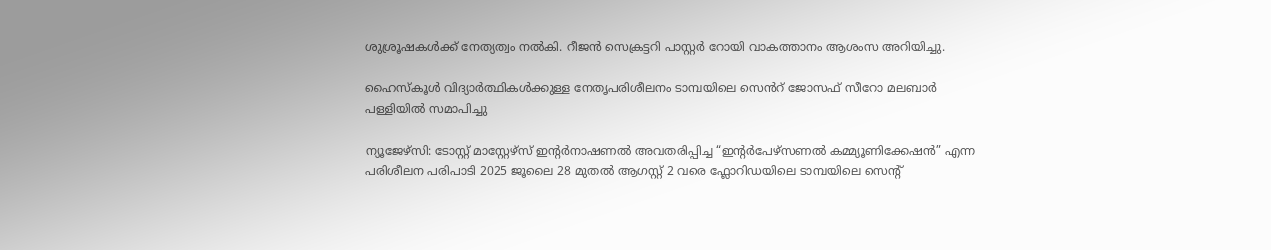ശുശ്രൂഷകൾക്ക് നേത്യത്വം നൽകി. റീജൻ സെക്രട്ടറി പാസ്റ്റർ റോയി വാകത്താനം ആശംസ അറിയിച്ചു.

ഹൈസ്കൂൾ വിദ്യാർത്ഥികൾക്കുള്ള നേതൃപരിശീലനം ടാമ്പയിലെ സെൻറ് ജോസഫ് സീറോ മലബാർ പള്ളിയിൽ സമാപിച്ചു

ന്യൂജേഴ്‌സി: ടോസ്റ്റ് മാസ്റ്റേഴ്സ് ഇന്റർനാഷണൽ അവതരിപ്പിച്ച “ഇന്റർപേഴ്സണൽ കമ്മ്യൂണിക്കേഷൻ” എന്ന പരിശീലന പരിപാടി 2025 ജൂലൈ 28 മുതൽ ആഗസ്റ്റ് 2 വരെ ഫ്ലോറിഡയിലെ ടാമ്പയിലെ സെന്റ്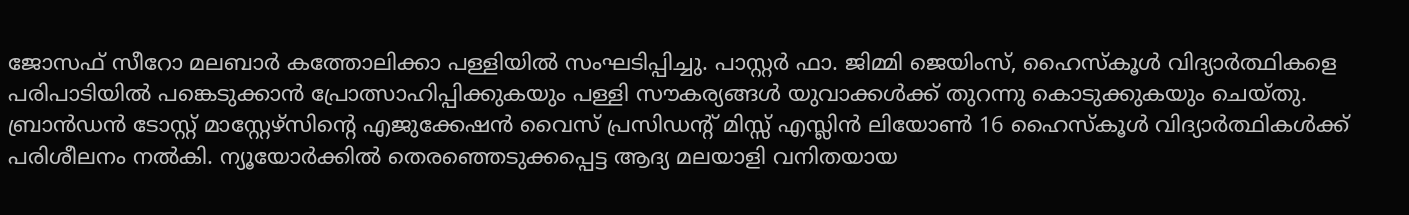ജോസഫ് സീറോ മലബാർ കത്തോലിക്കാ പള്ളിയിൽ സംഘടിപ്പിച്ചു. പാസ്റ്റർ ഫാ. ജിമ്മി ജെയിംസ്, ഹൈസ്കൂൾ വിദ്യാർത്ഥികളെ പരിപാടിയിൽ പങ്കെടുക്കാൻ പ്രോത്സാഹിപ്പിക്കുകയും പള്ളി സൗകര്യങ്ങൾ യുവാക്കൾക്ക് തുറന്നു കൊടുക്കുകയും ചെയ്തു. ബ്രാൻഡൻ ടോസ്റ്റ് മാസ്റ്റേഴ്സിന്റെ എജുക്കേഷൻ വൈസ് പ്രസിഡന്റ് മിസ്സ് എസ്ലിൻ ലിയോൺ 16 ഹൈസ്കൂൾ വിദ്യാർത്ഥികൾക്ക് പരിശീലനം നൽകി. ന്യൂയോർക്കിൽ തെരഞ്ഞെടുക്കപ്പെട്ട ആദ്യ മലയാളി വനിതയായ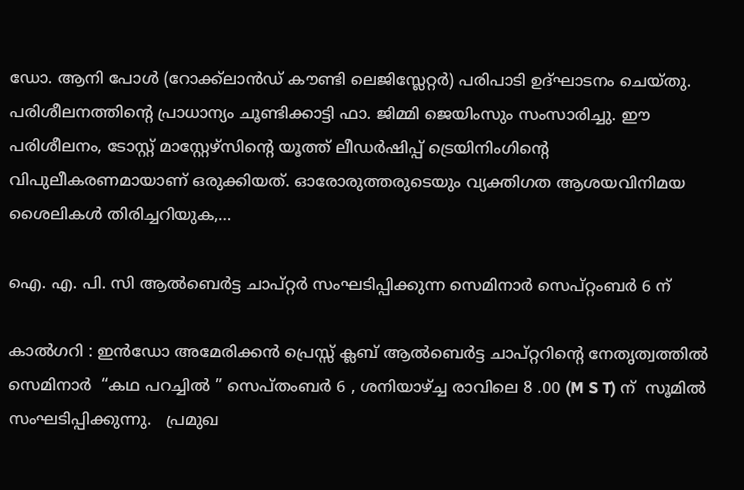ഡോ. ആനി പോൾ (റോക്ക്ലാൻഡ് കൗണ്ടി ലെജിസ്ലേറ്റർ) പരിപാടി ഉദ്ഘാടനം ചെയ്തു. പരിശീലനത്തിന്റെ പ്രാധാന്യം ചൂണ്ടിക്കാട്ടി ഫാ. ജിമ്മി ജെയിംസും സംസാരിച്ചു. ഈ പരിശീലനം, ടോസ്റ്റ് മാസ്റ്റേഴ്സിന്റെ യൂത്ത് ലീഡർഷിപ്പ് ട്രെയിനിംഗിന്റെ വിപുലീകരണമായാണ് ഒരുക്കിയത്. ഓരോരുത്തരുടെയും വ്യക്തിഗത ആശയവിനിമയ ശൈലികൾ തിരിച്ചറിയുക,…

ഐ. എ. പി. സി ആൽബെർട്ട ചാപ്റ്റർ സംഘടിപ്പിക്കുന്ന സെമിനാർ സെപ്റ്റംബർ 6 ന്

കാൽഗറി : ഇൻഡോ അമേരിക്കൻ പ്രെസ്സ് ക്ലബ് ആൽബെർട്ട ചാപ്റ്ററിന്റെ നേതൃത്വത്തിൽ   സെമിനാർ  “കഥ പറച്ചിൽ ” സെപ്തംബർ 6 , ശനിയാഴ്ച്ച രാവിലെ 8 .00 (M S T) ന്  സൂമിൽ സംഘടിപ്പിക്കുന്നു.   പ്രമുഖ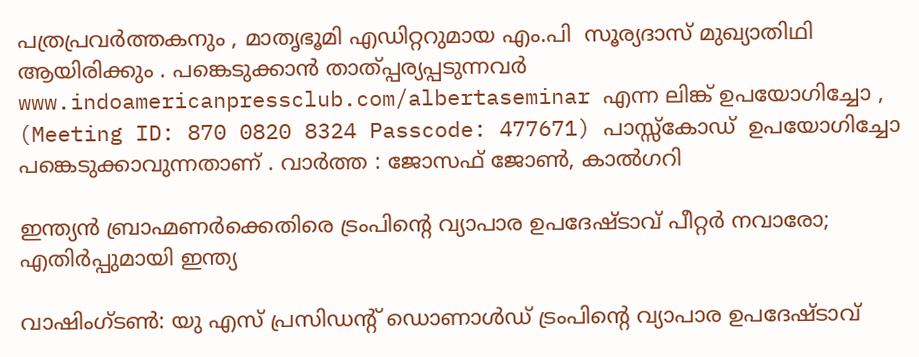പത്രപ്രവർത്തകനും , മാതൃഭൂമി എഡിറ്ററുമായ എം.പി  സൂര്യദാസ് മുഖ്യാതിഥി ആയിരിക്കും . പങ്കെടുക്കാൻ താത്പ്പര്യപ്പടുന്നവർ www.indoamericanpressclub.com/albertaseminar എന്ന ലിങ്ക് ഉപയോഗിച്ചോ ,  (Meeting ID: 870 0820 8324 Passcode: 477671) പാസ്സ്‌കോഡ്  ഉപയോഗിച്ചോ പങ്കെടുക്കാവുന്നതാണ് . വാർത്ത : ജോസഫ് ജോൺ, കാൽഗറി

ഇന്ത്യന്‍ ബ്രാഹ്മണർക്കെതിരെ ട്രംപിന്റെ വ്യാപാര ഉപദേഷ്ടാവ് പീറ്റര്‍ നവാരോ; എതിര്‍പ്പുമായി ഇന്ത്യ

വാഷിംഗ്ടണ്‍: യു എസ് പ്രസിഡന്റ് ഡൊണാൾഡ് ട്രംപിന്റെ വ്യാപാര ഉപദേഷ്ടാവ്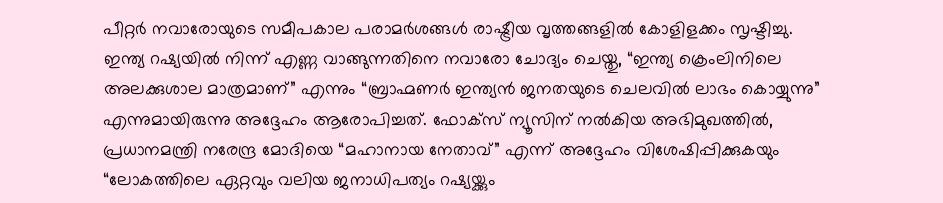പീറ്റർ നവാരോയുടെ സമീപകാല പരാമർശങ്ങൾ രാഷ്ട്രീയ വൃത്തങ്ങളിൽ കോളിളക്കം സൃഷ്ടിച്ചു. ഇന്ത്യ റഷ്യയിൽ നിന്ന് എണ്ണ വാങ്ങുന്നതിനെ നവാരോ ചോദ്യം ചെയ്തു, “ഇന്ത്യ ക്രെംലിനിലെ അലക്കുശാല മാത്രമാണ്” എന്നും “ബ്രാഹ്മണർ ഇന്ത്യൻ ജനതയുടെ ചെലവിൽ ലാഭം കൊയ്യുന്നു” എന്നുമായിരുന്നു അദ്ദേഹം ആരോപിച്ചത്. ഫോക്സ് ന്യൂസിന് നൽകിയ അഭിമുഖത്തിൽ, പ്രധാനമന്ത്രി നരേന്ദ്ര മോദിയെ “മഹാനായ നേതാവ്” എന്ന് അദ്ദേഹം വിശേഷിപ്പിക്കുകയും “ലോകത്തിലെ ഏറ്റവും വലിയ ജനാധിപത്യം റഷ്യയ്ക്കും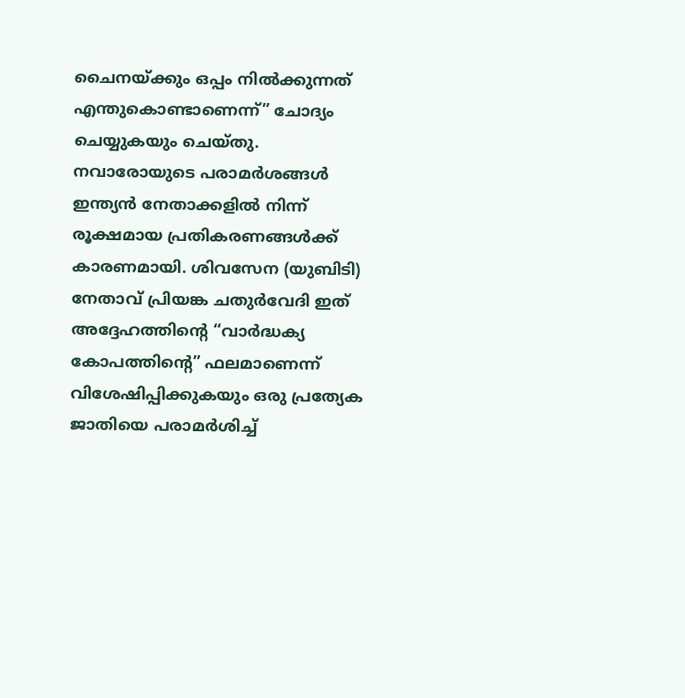ചൈനയ്ക്കും ഒപ്പം നിൽക്കുന്നത് എന്തുകൊണ്ടാണെന്ന്” ചോദ്യം ചെയ്യുകയും ചെയ്തു. നവാരോയുടെ പരാമർശങ്ങൾ ഇന്ത്യൻ നേതാക്കളിൽ നിന്ന് രൂക്ഷമായ പ്രതികരണങ്ങൾക്ക് കാരണമായി. ശിവസേന (യുബിടി) നേതാവ് പ്രിയങ്ക ചതുർവേദി ഇത് അദ്ദേഹത്തിന്റെ “വാർദ്ധക്യ കോപത്തിന്റെ” ഫലമാണെന്ന് വിശേഷിപ്പിക്കുകയും ഒരു പ്രത്യേക ജാതിയെ പരാമർശിച്ച്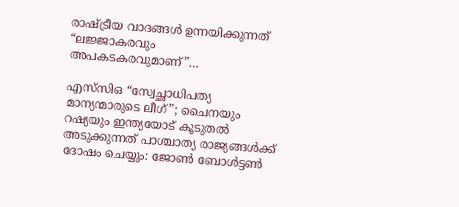രാഷ്ട്രീയ വാദങ്ങൾ ഉന്നയിക്കുന്നത് “ലജ്ജാകരവും അപകടകരവുമാണ്”…

എസ്‌സി‌ഒ “സ്വേച്ഛാധിപത്യ മാന്യന്മാരുടെ ലീഗ്”; ചൈനയും റഷ്യയും ഇന്ത്യയോട് കൂടുതൽ അടുക്കുന്നത് പാശ്ചാത്യ രാജ്യങ്ങള്‍ക്ക് ദോഷം ചെയ്യും: ജോണ്‍ ബോള്‍ട്ടണ്‍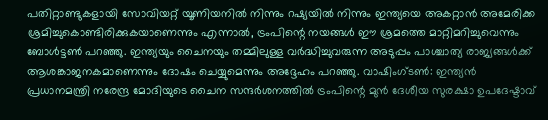പതിറ്റാണ്ടുകളായി സോവിയറ്റ് യൂണിയനിൽ നിന്നും റഷ്യയിൽ നിന്നും ഇന്ത്യയെ അകറ്റാൻ അമേരിക്ക ശ്രമിച്ചുകൊണ്ടിരിക്കുകയാണെന്നും എന്നാല്‍, ട്രംപിന്റെ നയങ്ങൾ ഈ ശ്രമത്തെ മാറ്റിമറിച്ചുവെന്നും ബോൾട്ടൺ പറഞ്ഞു. ഇന്ത്യയും ചൈനയും തമ്മിലുള്ള വർദ്ധിച്ചുവരുന്ന അടുപ്പം പാശ്ചാത്യ രാജ്യങ്ങൾക്ക് ആശങ്കാജനകമാണെന്നും ദോഷം ചെയ്യുമെന്നും അദ്ദേഹം പറഞ്ഞു. വാഷിംഗ്ടണ്‍: ഇന്ത്യന്‍ പ്രധാനമന്ത്രി നരേന്ദ്ര മോദിയുടെ ചൈന സന്ദർശനത്തിൽ ട്രം‌പിന്റെ മുൻ ദേശീയ സുരക്ഷാ ഉപദേഷ്ടാവ്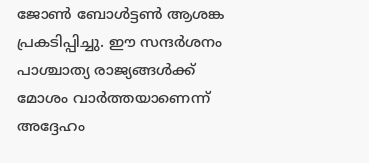ജോൺ ബോൾട്ടൺ ആശങ്ക പ്രകടിപ്പിച്ചു. ഈ സന്ദർശനം പാശ്ചാത്യ രാജ്യങ്ങൾക്ക് മോശം വാർത്തയാണെന്ന് അദ്ദേഹം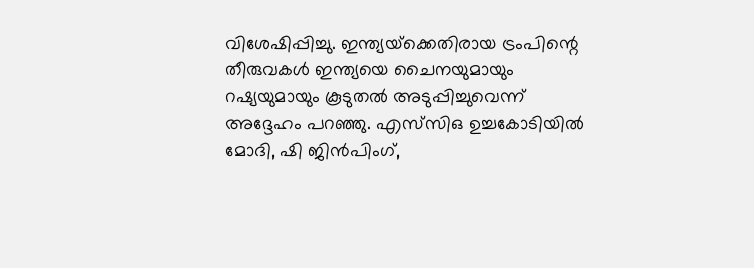വിശേഷിപ്പിച്ചു. ഇന്ത്യയ്‌ക്കെതിരായ ട്രംപിന്റെ തീരുവകൾ ഇന്ത്യയെ ചൈനയുമായും റഷ്യയുമായും കൂടുതൽ അടുപ്പിച്ചുവെന്ന് അദ്ദേഹം പറഞ്ഞു. എസ്‌സി‌ഒ ഉച്ചകോടിയിൽ മോദി, ഷി ജിൻപിംഗ്,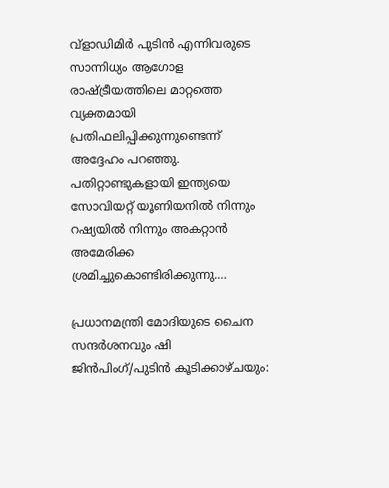വ്‌ളാഡിമിർ പുടിൻ എന്നിവരുടെ സാന്നിധ്യം ആഗോള രാഷ്ട്രീയത്തിലെ മാറ്റത്തെ വ്യക്തമായി പ്രതിഫലിപ്പിക്കുന്നുണ്ടെന്ന് അദ്ദേഹം പറഞ്ഞു. പതിറ്റാണ്ടുകളായി ഇന്ത്യയെ സോവിയറ്റ് യൂണിയനിൽ നിന്നും റഷ്യയിൽ നിന്നും അകറ്റാൻ അമേരിക്ക ശ്രമിച്ചുകൊണ്ടിരിക്കുന്നു.…

പ്രധാനമന്ത്രി മോദിയുടെ ചൈന സന്ദര്‍ശനവും ഷി ജിൻപിംഗ്/പുടിന്‍ കൂടിക്കാഴ്ചയും: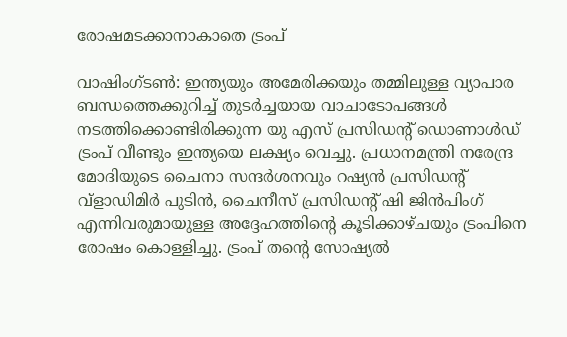രോഷമടക്കാനാകാതെ ട്രം‌പ്

വാഷിംഗ്ടണ്‍: ഇന്ത്യയും അമേരിക്കയും തമ്മിലുള്ള വ്യാപാര ബന്ധത്തെക്കുറിച്ച് തുടർച്ചയായ വാചാടോപങ്ങൾ നടത്തിക്കൊണ്ടിരിക്കുന്ന യു എസ് പ്രസിഡന്റ് ഡൊണാൾഡ് ട്രംപ് വീണ്ടും ഇന്ത്യയെ ലക്ഷ്യം വെച്ചു. പ്രധാനമന്ത്രി നരേന്ദ്ര മോദിയുടെ ചൈനാ സന്ദര്‍ശനവും റഷ്യൻ പ്രസിഡന്റ് വ്‌ളാഡിമിർ പുടിൻ, ചൈനീസ് പ്രസിഡന്റ് ഷി ജിൻപിംഗ് എന്നിവരുമായുള്ള അദ്ദേഹത്തിന്റെ കൂടിക്കാഴ്ചയും ട്രം‌പിനെ രോഷം കൊള്ളിച്ചു. ട്രംപ് തന്റെ സോഷ്യൽ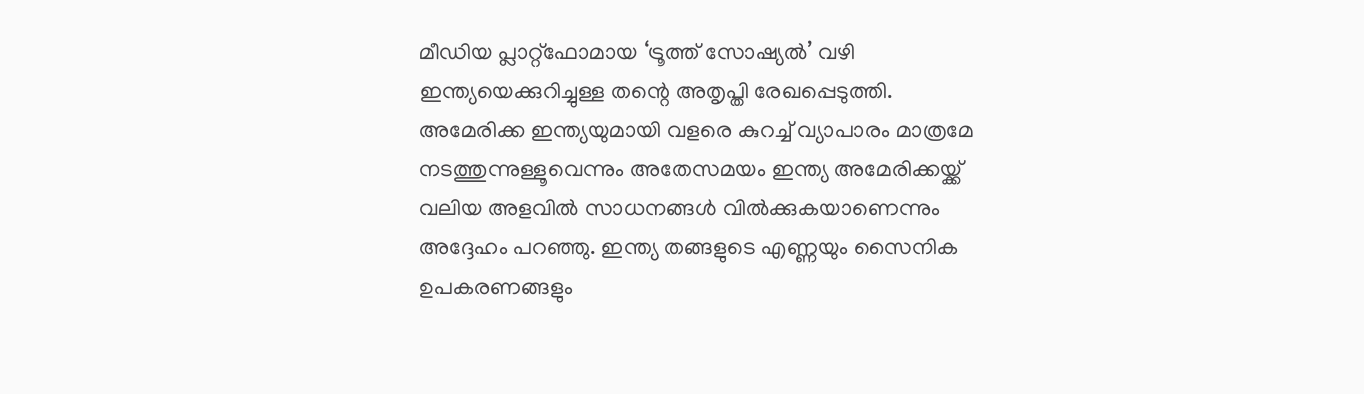മീഡിയ പ്ലാറ്റ്‌ഫോമായ ‘ട്രൂത്ത് സോഷ്യൽ’ വഴി ഇന്ത്യയെക്കുറിച്ചുള്ള തന്റെ അതൃപ്തി രേഖപ്പെടുത്തി. അമേരിക്ക ഇന്ത്യയുമായി വളരെ കുറച്ച് വ്യാപാരം മാത്രമേ നടത്തുന്നുള്ളൂവെന്നും അതേസമയം ഇന്ത്യ അമേരിക്കയ്ക്ക് വലിയ അളവിൽ സാധനങ്ങൾ വിൽക്കുകയാണെന്നും അദ്ദേഹം പറഞ്ഞു. ഇന്ത്യ തങ്ങളുടെ എണ്ണയും സൈനിക ഉപകരണങ്ങളും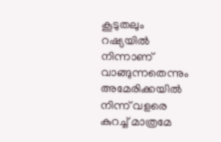കൂടുതലും റഷ്യയിൽ നിന്നാണ് വാങ്ങുന്നതെന്നും അമേരിക്കയിൽ നിന്ന് വളരെ കുറച്ച് മാത്രമേ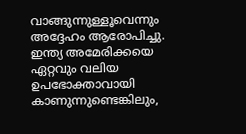വാങ്ങുന്നുള്ളൂവെന്നും അദ്ദേഹം ആരോപിച്ചു. ഇന്ത്യ അമേരിക്കയെ ഏറ്റവും വലിയ ഉപഭോക്താവായി കാണുന്നുണ്ടെങ്കിലും,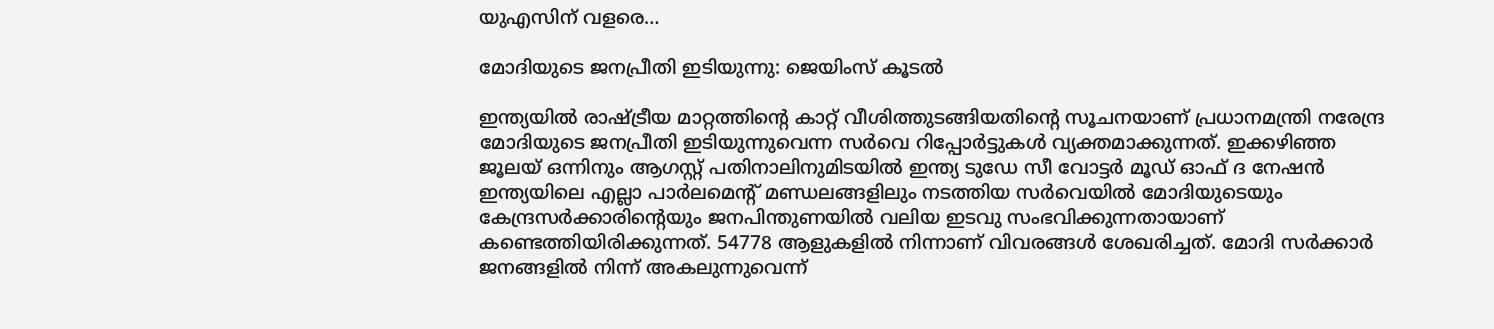യുഎസിന് വളരെ…

മോദിയുടെ ജനപ്രീതി ഇടിയുന്നു: ജെയിംസ് കൂടൽ

ഇന്ത്യയിൽ രാഷ്ട്രീയ മാറ്റത്തിന്റെ കാറ്റ് വീശിത്തുടങ്ങിയതിന്റെ സൂചനയാണ് പ്രധാനമന്ത്രി നരേന്ദ്ര മോദിയുടെ ജനപ്രീതി ഇടിയുന്നുവെന്ന സർവെ റിപ്പോർട്ടുകൾ വ്യക്തമാക്കുന്നത്. ഇക്കഴിഞ്ഞ ജൂലയ് ഒന്നിനും ആഗസ്റ്റ് പതിനാലിനുമിടയിൽ ഇന്ത്യ ടുഡേ സീ വോട്ടർ മൂഡ് ഓഫ് ദ നേഷൻ ഇന്ത്യയിലെ എല്ലാ പാർലമെന്റ് മണ്ഡലങ്ങളിലും നടത്തിയ സർവെയിൽ മോദിയുടെയും കേന്ദ്രസർക്കാരിന്റെയും ജനപിന്തുണയിൽ വലിയ ഇടവു സംഭവിക്കുന്നതായാണ് കണ്ടെത്തിയിരിക്കുന്നത്. 54778 ആളുകളിൽ നിന്നാണ് വിവരങ്ങൾ ശേഖരിച്ചത്. മോദി സർക്കാർ ജനങ്ങളിൽ നിന്ന് അകലുന്നുവെന്ന്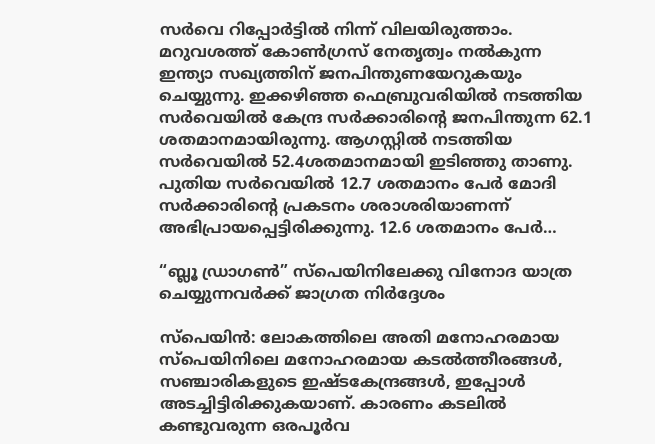സർവെ റിപ്പോർട്ടിൽ നിന്ന് വിലയിരുത്താം. മറുവശത്ത് കോൺഗ്രസ് നേതൃത്വം നൽകുന്ന ഇന്ത്യാ സഖ്യത്തിന് ജനപിന്തുണയേറുകയും ചെയ്യുന്നു. ഇക്കഴിഞ്ഞ ഫെബ്രുവരിയിൽ നടത്തിയ സർവെയിൽ കേന്ദ്ര സർക്കാരിന്റെ ജനപിന്തുന്ന 62.1 ശതമാനമായിരുന്നു. ആഗസ്റ്റിൽ നടത്തിയ സർവെയിൽ 52.4ശതമാനമായി ഇടിഞ്ഞു താണു. പുതിയ സർവെയിൽ 12.7 ശതമാനം പേർ മോദി സർക്കാരിന്റെ പ്രകടനം ശരാശരിയാണന്ന് അഭിപ്രായപ്പെട്ടിരിക്കുന്നു. 12.6 ശതമാനം പേർ…

“ബ്ലൂ ഡ്രാഗൺ” സ്പെയിനിലേക്കു വിനോദ യാത്ര ചെയ്യുന്നവർക്ക് ജാഗ്രത നിർദ്ദേശം

സ്പെയിൻ: ലോകത്തിലെ അതി മനോഹരമായ സ്പെയിനിലെ മനോഹരമായ കടൽത്തീരങ്ങൾ, സഞ്ചാരികളുടെ ഇഷ്ടകേന്ദ്രങ്ങൾ, ഇപ്പോൾ അടച്ചിട്ടിരിക്കുകയാണ്. കാരണം കടലിൽ കണ്ടുവരുന്ന ഒരപൂർവ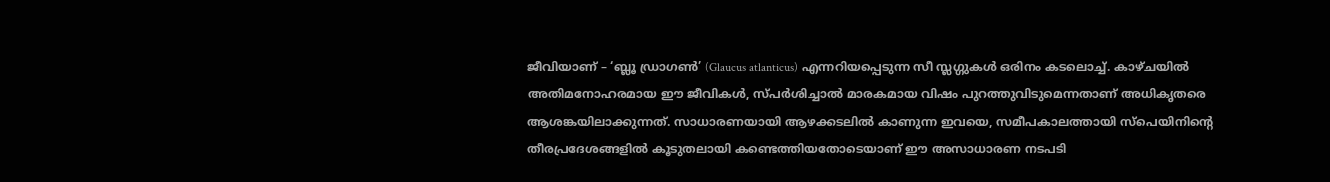ജീവിയാണ് – ‘ബ്ലൂ ഡ്രാഗൺ’ (Glaucus atlanticus) എന്നറിയപ്പെടുന്ന സീ സ്ലഗ്ഗുകൾ ഒരിനം കടലൊച്ച്. കാഴ്ചയിൽ അതിമനോഹരമായ ഈ ജീവികൾ, സ്പർശിച്ചാൽ മാരകമായ വിഷം പുറത്തുവിടുമെന്നതാണ് അധികൃതരെ ആശങ്കയിലാക്കുന്നത്. സാധാരണയായി ആഴക്കടലിൽ കാണുന്ന ഇവയെ, സമീപകാലത്തായി സ്പെയിനിന്റെ തീരപ്രദേശങ്ങളിൽ കൂടുതലായി കണ്ടെത്തിയതോടെയാണ് ഈ അസാധാരണ നടപടി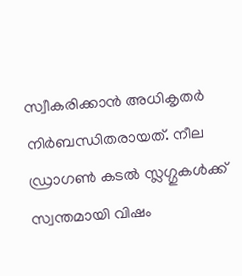സ്വീകരിക്കാൻ അധികൃതർ നിർബന്ധിതരായത്. നീല ഡ്രാഗൺ കടൽ സ്ലഗ്ഗുകൾക്ക് സ്വന്തമായി വിഷം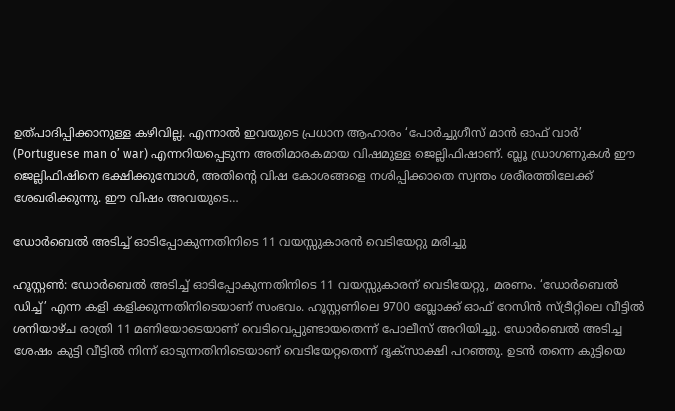ഉത്പാദിപ്പിക്കാനുള്ള കഴിവില്ല. എന്നാൽ ഇവയുടെ പ്രധാന ആഹാരം ‘പോർച്ചുഗീസ് മാൻ ഓഫ് വാർ’ (Portuguese man o’ war) എന്നറിയപ്പെടുന്ന അതിമാരകമായ വിഷമുള്ള ജെല്ലിഫിഷാണ്. ബ്ലൂ ഡ്രാഗണുകൾ ഈ ജെല്ലിഫിഷിനെ ഭക്ഷിക്കുമ്പോൾ, അതിന്റെ വിഷ കോശങ്ങളെ നശിപ്പിക്കാതെ സ്വന്തം ശരീരത്തിലേക്ക് ശേഖരിക്കുന്നു. ഈ വിഷം അവയുടെ…

ഡോർബെൽ അടിച്ച് ഓടിപ്പോകുന്നതിനിടെ 11 വയസ്സുകാരൻ വെടിയേറ്റു മരിച്ചു

ഹൂസ്റ്റൺ: ഡോർബെൽ അടിച്ച് ഓടിപ്പോകുന്നതിനിടെ 11 വയസ്സുകാരന് വെടിയേറ്റു, മരണം. ‘ഡോർബെൽ ഡിച്ച്’ എന്ന കളി കളിക്കുന്നതിനിടെയാണ് സംഭവം. ഹൂസ്റ്റണിലെ 9700 ബ്ലോക്ക് ഓഫ് റേസിൻ സ്ട്രീറ്റിലെ വീട്ടിൽ ശനിയാഴ്ച രാത്രി 11 മണിയോടെയാണ് വെടിവെപ്പുണ്ടായതെന്ന് പോലീസ് അറിയിച്ചു. ഡോർബെൽ അടിച്ച ശേഷം കുട്ടി വീട്ടിൽ നിന്ന് ഓടുന്നതിനിടെയാണ് വെടിയേറ്റതെന്ന് ദൃക്സാക്ഷി പറഞ്ഞു. ഉടൻ തന്നെ കുട്ടിയെ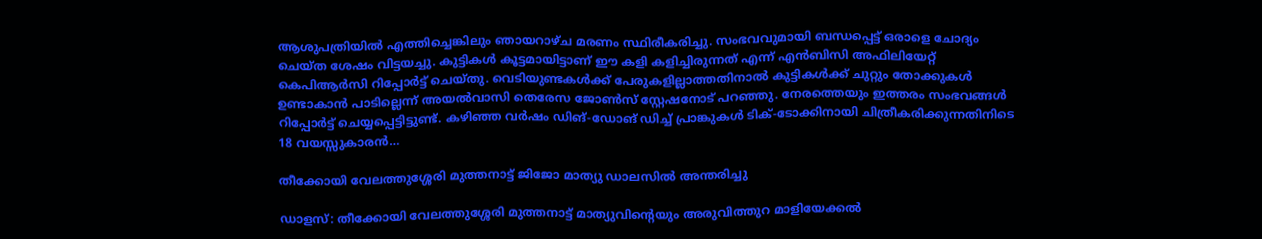ആശുപത്രിയിൽ എത്തിച്ചെങ്കിലും ഞായറാഴ്ച മരണം സ്ഥിരീകരിച്ചു. സംഭവവുമായി ബന്ധപ്പെട്ട് ഒരാളെ ചോദ്യം ചെയ്ത ശേഷം വിട്ടയച്ചു. കുട്ടികൾ കൂട്ടമായിട്ടാണ് ഈ കളി കളിച്ചിരുന്നത് എന്ന് എൻബിസി അഫിലിയേറ്റ് കെപിആർസി റിപ്പോർട്ട് ചെയ്തു. വെടിയുണ്ടകൾക്ക് പേരുകളില്ലാത്തതിനാൽ കുട്ടികൾക്ക് ചുറ്റും തോക്കുകൾ ഉണ്ടാകാൻ പാടില്ലെന്ന് അയൽവാസി തെരേസ ജോൺസ് സ്റ്റേഷനോട് പറഞ്ഞു. നേരത്തെയും ഇത്തരം സംഭവങ്ങൾ റിപ്പോർട്ട് ചെയ്യപ്പെട്ടിട്ടുണ്ട്. കഴിഞ്ഞ വർഷം ഡിങ്-ഡോങ് ഡിച്ച് പ്രാങ്കുകൾ ടിക്-ടോക്കിനായി ചിത്രീകരിക്കുന്നതിനിടെ 18 വയസ്സുകാരൻ…

തീക്കോയി വേലത്തുശ്ശേരി മുത്തനാട്ട് ജിജോ മാത്യു ഡാലസിൽ അന്തരിച്ചു

ഡാളസ്: തീക്കോയി വേലത്തുശ്ശേരി മുത്തനാട്ട് മാത്യുവിന്റെയും അരുവിത്തുറ മാളിയേക്കൽ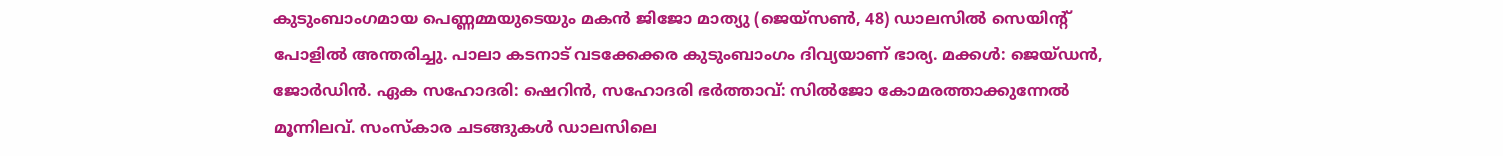കുടുംബാംഗമായ പെണ്ണമ്മയുടെയും മകൻ ജിജോ മാത്യു (ജെയ്സൺ, 48) ഡാലസിൽ സെയിന്റ് പോളിൽ അന്തരിച്ചു. പാലാ കടനാട്‌ വടക്കേക്കര കുടുംബാംഗം ദിവ്യയാണ് ഭാര്യ. മക്കൾ: ജെയ്ഡൻ, ജോർഡിൻ. ഏക സഹോദരി: ഷെറിൻ, സഹോദരി ഭർത്താവ്: സിൽജോ കോമരത്താക്കുന്നേൽ മൂന്നിലവ്. സംസ്കാര ചടങ്ങുകൾ ഡാലസിലെ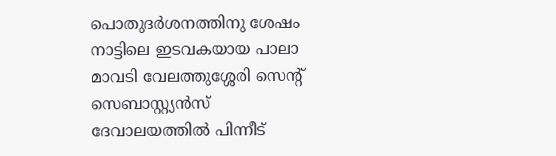പൊതുദർശനത്തിനു ശേഷം നാട്ടിലെ ഇടവകയായ പാലാ മാവടി വേലത്തുശ്ശേരി സെന്റ് സെബാസ്റ്റ്യൻസ്‌ ദേവാലയത്തിൽ പിന്നീട്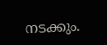നടക്കും.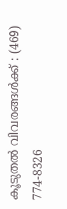കൂടുതൽ വിവരങ്ങൾക്ക് : (469) 774-8326